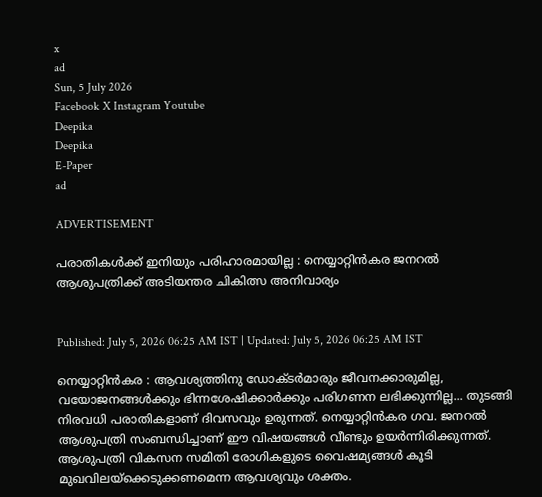x
ad
Sun, 5 July 2026
Facebook X Instagram Youtube
Deepika
Deepika
E-Paper
ad

ADVERTISEMENT

പരാതികൾക്ക് ഇനിയും പരിഹാരമായില്ല : നെയ്യാറ്റിന്‍കര ജനറല്‍ ആശുപത്രിക്ക് അടിയന്തര ചികിത്സ അനിവാര്യം


Published: July 5, 2026 06:25 AM IST | Updated: July 5, 2026 06:25 AM IST

നെയ്യാറ്റിന്‍കര : ആവശ്യത്തിനു ഡോക്ടര്‍മാരും ജീവനക്കാരുമില്ല, വയോജനങ്ങള്‍ക്കും ഭിന്നശേഷിക്കാര്‍ക്കും പരിഗണന ലഭിക്കുന്നില്ല... തുടങ്ങി നിരവധി പരാതികളാണ് ദിവസവും ഉരുന്നത്. നെയ്യാറ്റിന്‍കര ഗവ. ജനറല്‍ ആശുപത്രി സംബന്ധിച്ചാണ് ഈ വിഷയങ്ങള്‍ വീണ്ടും ഉയര്‍ന്നിരിക്കുന്നത്. ആശുപത്രി വികസന സമിതി രോഗികളുടെ വൈഷമ്യങ്ങള്‍ കൂടി മുഖവിലയ്ക്കെടുക്കണമെന്ന ആവശ്യവും ശക്തം.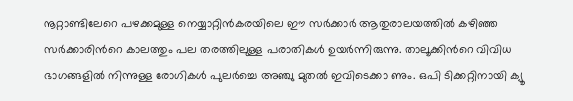നൂറ്റാണ്ടിലേറെ പഴക്കമുള്ള നെയ്യാറ്റിന്‍കരയിലെ ഈ സര്‍ക്കാര്‍ ആതുരാലയത്തില്‍ കഴിഞ്ഞ സര്‍ക്കാരിന്‍റെ കാലത്തും പല തരത്തിലുള്ള പരാതികൾ ഉയർന്നിരുന്നു. താലൂക്കിന്‍റെ വിവിധ ഭാഗങ്ങളില്‍ നിന്നുള്ള രോഗികള്‍ പുലര്‍ച്ചെ അഞ്ചു മുതല്‍ ഇവിടെക്കാ ണും. ഒപി ടിക്കറ്റിനായി ക്യൂ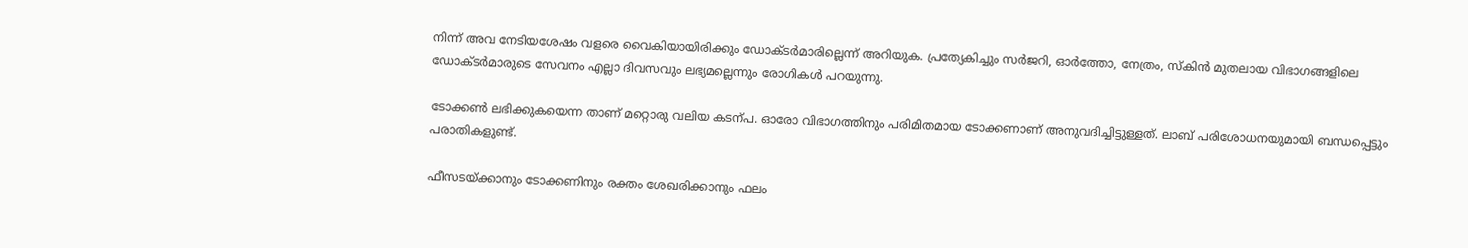നിന്ന് അവ നേടിയശേഷം വളരെ വൈകിയായിരിക്കും ഡോക്ടര്‍മാരില്ലെന്ന് അറിയുക. പ്രത്യേകിച്ചും സർജറി, ഓർത്തോ, നേത്രം, സ്കിൻ മുതലായ വിഭാഗങ്ങളിലെ ഡോക്ടര്‍മാരുടെ സേവനം എല്ലാ ദിവസവും ലഭ്യമല്ലെന്നും രോഗികള്‍ പറയുന്നു.

ടോക്കൺ ലഭിക്കുകയെന്ന താണ് മറ്റൊരു വലിയ കടന്പ. ഓരോ വിഭാഗത്തിനും പരിമിതമായ ടോക്കണാണ് അനുവദിച്ചിട്ടുള്ളത്. ലാബ് പരിശോധനയുമായി ബന്ധപ്പെട്ടും പരാതികളുണ്ട്.

ഫീസടയ്ക്കാനും ടോക്കണിനും രക്തം ശേഖരിക്കാനും ഫലം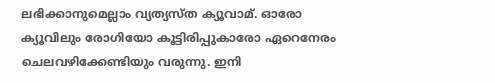ലഭിക്കാനുമെല്ലാം വ്യത്യസ്ത ക്യൂവാമ്. ഓരോ ക്യൂവിലും രോഗിയോ കൂട്ടിരിപ്പുകാരോ ഏറെനേരം ചെലവഴിക്കേണ്ടിയും വരുന്നു. ഇനി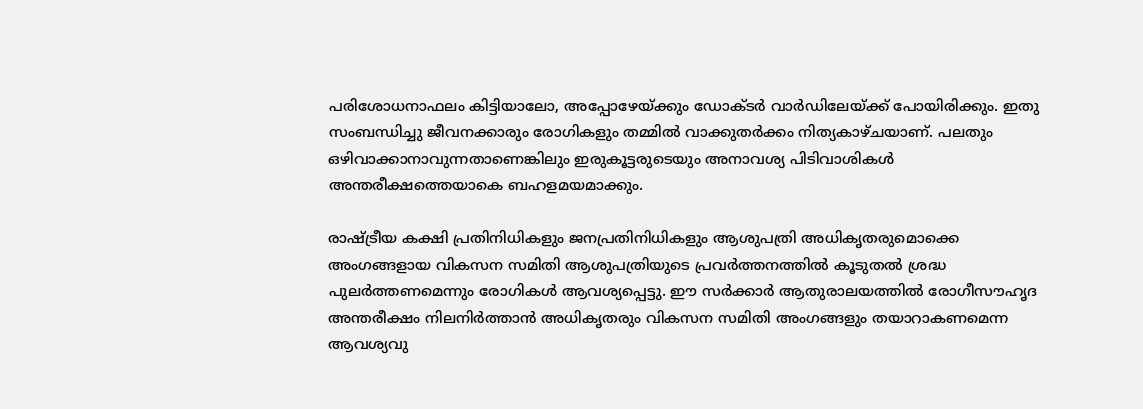പരിശോധനാഫലം കിട്ടിയാലോ, അപ്പോഴേയ്ക്കും ഡോക്ടർ വാർഡിലേയ്ക്ക് പോയിരിക്കും. ഇതു സംബന്ധിച്ചു ജീവനക്കാരും രോഗികളും തമ്മില്‍ വാക്കുതര്‍ക്കം നിത്യകാഴ്ചയാണ്. പലതും ഒഴിവാക്കാനാവുന്നതാണെങ്കിലും ഇരുകൂട്ടരുടെയും അനാവശ്യ പിടിവാശികള്‍ അന്തരീക്ഷത്തെയാകെ ബഹളമയമാക്കും.

രാഷ്ട്രീയ കക്ഷി പ്രതിനിധികളും ജനപ്രതിനിധികളും ആശുപത്രി അധികൃതരുമൊക്കെ അംഗങ്ങളായ വികസന സമിതി ആശുപത്രിയുടെ പ്രവര്‍ത്തനത്തില്‍ കൂടുതല്‍ ശ്രദ്ധ പുലര്‍ത്തണമെന്നും രോഗികള്‍ ആവശ്യപ്പെട്ടു. ഈ സര്‍ക്കാര്‍ ആതുരാലയത്തില്‍ രോഗീസൗഹൃദ അന്തരീക്ഷം നിലനിര്‍ത്താന്‍ അധികൃതരും വികസന സമിതി അംഗങ്ങളും തയാറാകണമെന്ന ആവശ്യവു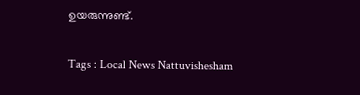ഉയരുന്നുണ്ട്.

Tags : Local News Nattuvishesham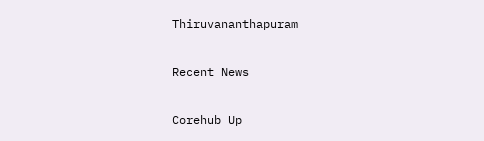Thiruvananthapuram

Recent News

Corehub Up